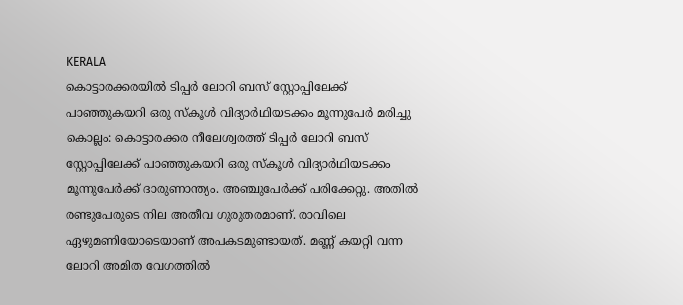KERALA
കൊട്ടാരക്കരയിൽ ടിപ്പർ ലോറി ബസ് സ്റ്റോപ്പിലേക്ക് പാഞ്ഞുകയറി ഒരു സ്കൂൾ വിദ്യാർഥിയടക്കം മൂന്നുപേർ മരിച്ചു
കൊല്ലം: കൊട്ടാരക്കര നീലേശ്വരത്ത് ടിപ്പർ ലോറി ബസ് സ്റ്റോപ്പിലേക്ക് പാഞ്ഞുകയറി ഒരു സ്കൂൾ വിദ്യാർഥിയടക്കം മൂന്നുപേർക്ക് ദാരുണാന്ത്യം. അഞ്ചുപേർക്ക് പരിക്കേറ്റു. അതിൽ രണ്ടുപേരുടെ നില അതീവ ഗുരുതരമാണ്. രാവിലെ ഏഴുമണിയോടെയാണ് അപകടമുണ്ടായത്. മണ്ണ് കയറ്റി വന്ന ലോറി അമിത വേഗത്തിൽ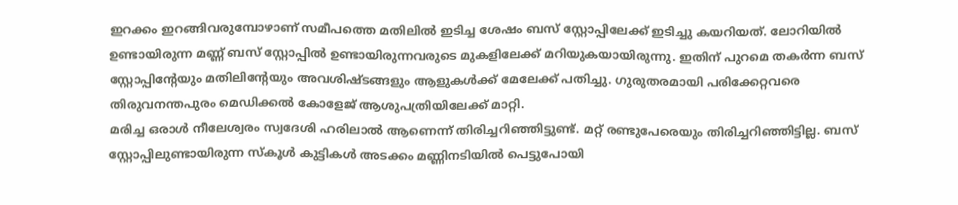ഇറക്കം ഇറങ്ങിവരുമ്പോഴാണ് സമീപത്തെ മതിലിൽ ഇടിച്ച ശേഷം ബസ് സ്റ്റോപ്പിലേക്ക് ഇടിച്ചു കയറിയത്. ലോറിയിൽ ഉണ്ടായിരുന്ന മണ്ണ് ബസ് സ്റ്റോപ്പിൽ ഉണ്ടായിരുന്നവരുടെ മുകളിലേക്ക് മറിയുകയായിരുന്നു. ഇതിന് പുറമെ തകർന്ന ബസ് സ്റ്റോപ്പിന്റേയും മതിലിന്റേയും അവശിഷ്ടങ്ങളും ആളുകൾക്ക് മേലേക്ക് പതിച്ചു. ഗുരുതരമായി പരിക്കേറ്റവരെ തിരുവനന്തപുരം മെഡിക്കൽ കോളേജ് ആശുപത്രിയിലേക്ക് മാറ്റി.
മരിച്ച ഒരാൾ നീലേശ്വരം സ്വദേശി ഹരിലാൽ ആണെന്ന് തിരിച്ചറിഞ്ഞിട്ടുണ്ട്. മറ്റ് രണ്ടുപേരെയും തിരിച്ചറിഞ്ഞിട്ടില്ല. ബസ് സ്റ്റോപ്പിലുണ്ടായിരുന്ന സ്കൂൾ കുട്ടികൾ അടക്കം മണ്ണിനടിയിൽ പെട്ടുപോയി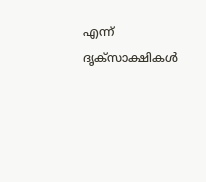എന്ന് ദൃക്സാക്ഷികൾ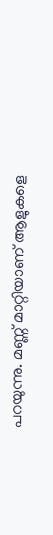പറയുന്നു. മണ്ണ് മാറ്റിയാണ് ആളുകളെ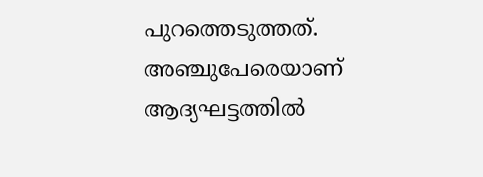പുറത്തെടുത്തത്. അഞ്ചുപേരെയാണ് ആദ്യഘട്ടത്തിൽ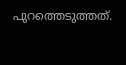പുറത്തെടുത്തത്.